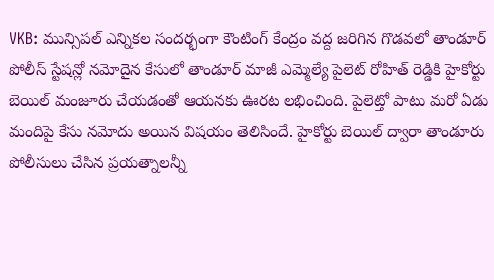VKB: మున్సిపల్ ఎన్నికల సందర్భంగా కౌంటింగ్ కేంద్రం వద్ద జరిగిన గొడవలో తాండూర్ పోలీస్ స్టేషన్లో నమోదైన కేసులో తాండూర్ మాజీ ఎమ్మెల్యే పైలెట్ రోహిత్ రెడ్డికి హైకోర్టు బెయిల్ మంజూరు చేయడంతో ఆయనకు ఊరట లభించింది. పైలెట్తో పాటు మరో ఏడు మందిపై కేసు నమోదు అయిన విషయం తెలిసిందే. హైకోర్టు బెయిల్ ద్వారా తాండూరు పోలీసులు చేసిన ప్రయత్నాలన్నీ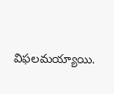విఫలమయ్యాయి.